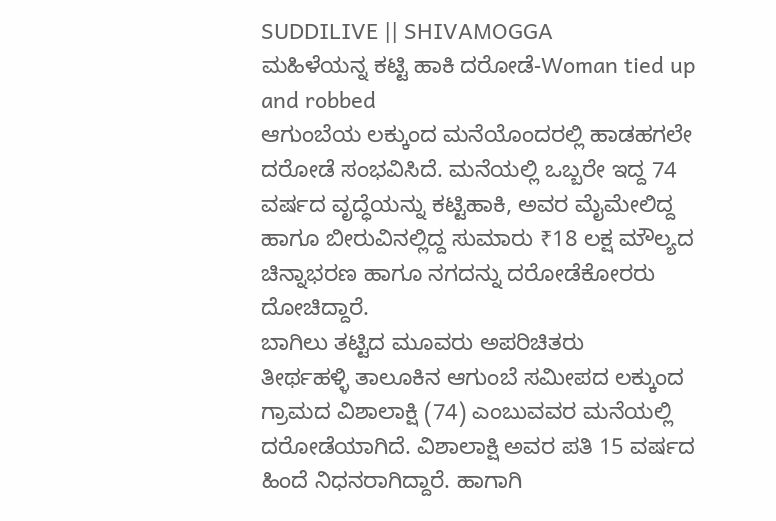SUDDILIVE || SHIVAMOGGA
ಮಹಿಳೆಯನ್ನ ಕಟ್ಟಿ ಹಾಕಿ ದರೋಡೆ-Woman tied up and robbed
ಆಗುಂಬೆಯ ಲಕ್ಕುಂದ ಮನೆಯೊಂದರಲ್ಲಿ ಹಾಡಹಗಲೇ ದರೋಡೆ ಸಂಭವಿಸಿದೆ. ಮನೆಯಲ್ಲಿ ಒಬ್ಬರೇ ಇದ್ದ 74 ವರ್ಷದ ವೃದ್ಧೆಯನ್ನು ಕಟ್ಟಿಹಾಕಿ, ಅವರ ಮೈಮೇಲಿದ್ದ ಹಾಗೂ ಬೀರುವಿನಲ್ಲಿದ್ದ ಸುಮಾರು ₹18 ಲಕ್ಷ ಮೌಲ್ಯದ ಚಿನ್ನಾಭರಣ ಹಾಗೂ ನಗದನ್ನು ದರೋಡೆಕೋರರು ದೋಚಿದ್ದಾರೆ.
ಬಾಗಿಲು ತಟ್ಟಿದ ಮೂವರು ಅಪರಿಚಿತರು
ತೀರ್ಥಹಳ್ಳಿ ತಾಲೂಕಿನ ಆಗುಂಬೆ ಸಮೀಪದ ಲಕ್ಕುಂದ ಗ್ರಾಮದ ವಿಶಾಲಾಕ್ಷಿ (74) ಎಂಬುವವರ ಮನೆಯಲ್ಲಿ ದರೋಡೆಯಾಗಿದೆ. ವಿಶಾಲಾಕ್ಷಿ ಅವರ ಪತಿ 15 ವರ್ಷದ ಹಿಂದೆ ನಿಧನರಾಗಿದ್ದಾರೆ. ಹಾಗಾಗಿ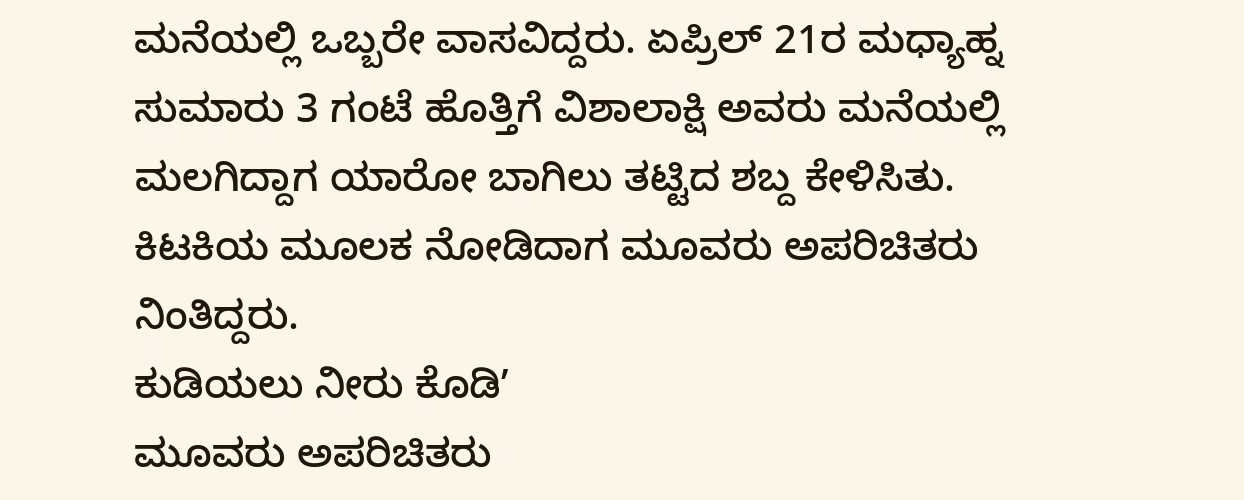ಮನೆಯಲ್ಲಿ ಒಬ್ಬರೇ ವಾಸವಿದ್ದರು. ಏಪ್ರಿಲ್ 21ರ ಮಧ್ಯಾಹ್ನ ಸುಮಾರು 3 ಗಂಟೆ ಹೊತ್ತಿಗೆ ವಿಶಾಲಾಕ್ಷಿ ಅವರು ಮನೆಯಲ್ಲಿ ಮಲಗಿದ್ದಾಗ ಯಾರೋ ಬಾಗಿಲು ತಟ್ಟಿದ ಶಬ್ದ ಕೇಳಿಸಿತು. ಕಿಟಕಿಯ ಮೂಲಕ ನೋಡಿದಾಗ ಮೂವರು ಅಪರಿಚಿತರು ನಿಂತಿದ್ದರು.
ಕುಡಿಯಲು ನೀರು ಕೊಡಿʼ
ಮೂವರು ಅಪರಿಚಿತರು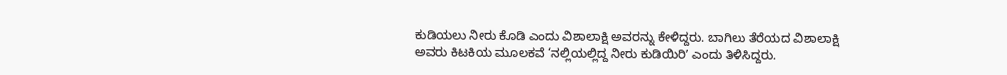ಕುಡಿಯಲು ನೀರು ಕೊಡಿ ಎಂದು ವಿಶಾಲಾಕ್ಷಿ ಅವರನ್ನು ಕೇಳಿದ್ದರು. ಬಾಗಿಲು ತೆರೆಯದ ವಿಶಾಲಾಕ್ಷಿ ಅವರು ಕಿಟಕಿಯ ಮೂಲಕವೆ ‘ನಲ್ಲಿಯಲ್ಲಿದ್ದ ನೀರು ಕುಡಿಯಿರಿʼ ಎಂದು ತಿಳಿಸಿದ್ದರು.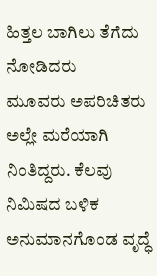ಹಿತ್ತಲ ಬಾಗಿಲು ತೆಗೆದು ನೋಡಿದರು
ಮೂವರು ಅಪರಿಚಿತರು ಅಲ್ಲೇ ಮರೆಯಾಗಿ ನಿಂತಿದ್ದರು. ಕೆಲವು ನಿಮಿಷದ ಬಳಿಕ ಅನುಮಾನಗೊಂಡ ವೃದ್ಧೆ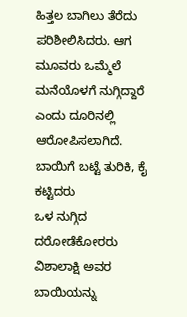ಹಿತ್ತಲ ಬಾಗಿಲು ತೆರೆದು ಪರಿಶೀಲಿಸಿದರು. ಆಗ ಮೂವರು ಒಮ್ಮೆಲೆ ಮನೆಯೊಳಗೆ ನುಗ್ಗಿದ್ದಾರೆ ಎಂದು ದೂರಿನಲ್ಲಿ ಆರೋಪಿಸಲಾಗಿದೆ.
ಬಾಯಿಗೆ ಬಟ್ಟೆ ತುರಿಕಿ, ಕೈ ಕಟ್ಟಿದರು
ಒಳ ನುಗ್ಗಿದ ದರೋಡೆಕೋರರು ವಿಶಾಲಾಕ್ಷಿ ಅವರ ಬಾಯಿಯನ್ನು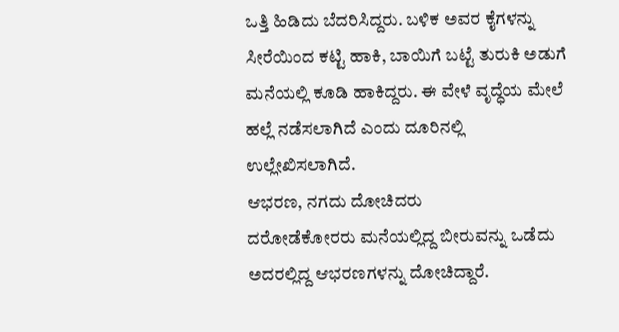ಒತ್ತಿ ಹಿಡಿದು ಬೆದರಿಸಿದ್ದರು. ಬಳಿಕ ಅವರ ಕೈಗಳನ್ನು ಸೀರೆಯಿಂದ ಕಟ್ಟಿ ಹಾಕಿ, ಬಾಯಿಗೆ ಬಟ್ಟೆ ತುರುಕಿ ಅಡುಗೆ ಮನೆಯಲ್ಲಿ ಕೂಡಿ ಹಾಕಿದ್ದರು. ಈ ವೇಳೆ ವೃದ್ಧೆಯ ಮೇಲೆ ಹಲ್ಲೆ ನಡೆಸಲಾಗಿದೆ ಎಂದು ದೂರಿನಲ್ಲಿ ಉಲ್ಲೇಖಿಸಲಾಗಿದೆ.
ಆಭರಣ, ನಗದು ದೋಚಿದರು
ದರೋಡೆಕೋರರು ಮನೆಯಲ್ಲಿದ್ದ ಬೀರುವನ್ನು ಒಡೆದು ಅದರಲ್ಲಿದ್ದ ಆಭರಣಗಳನ್ನು ದೋಚಿದ್ದಾರೆ.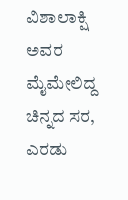ವಿಶಾಲಾಕ್ಷಿ ಅವರ ಮೈಮೇಲಿದ್ದ ಚಿನ್ನದ ಸರ, ಎರಡು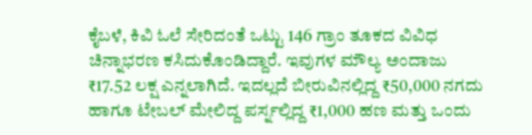ಕೈಬಳೆ, ಕಿವಿ ಓಲೆ ಸೇರಿದಂತೆ ಒಟ್ಟು 146 ಗ್ರಾಂ ತೂಕದ ವಿವಿಧ ಚಿನ್ನಾಭರಣ ಕಸಿದುಕೊಂಡಿದ್ದಾರೆ. ಇವುಗಳ ಮೌಲ್ಯ ಅಂದಾಜು ₹17.52 ಲಕ್ಷ ಎನ್ನಲಾಗಿದೆ. ಇದಲ್ಲದೆ ಬೀರುವಿನಲ್ಲಿದ್ದ ₹50,000 ನಗದು ಹಾಗೂ ಟೇಬಲ್ ಮೇಲಿದ್ದ ಪರ್ಸ್ನಲ್ಲಿದ್ದ ₹1,000 ಹಣ ಮತ್ತು ಒಂದು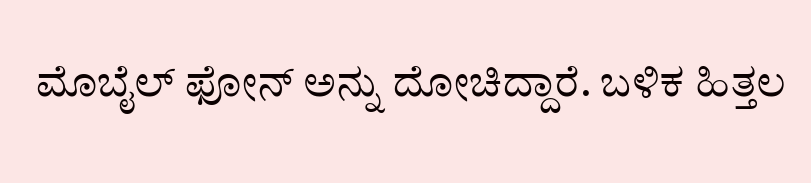ಮೊಬೈಲ್ ಫೋನ್ ಅನ್ನು ದೋಚಿದ್ದಾರೆ. ಬಳಿಕ ಹಿತ್ತಲ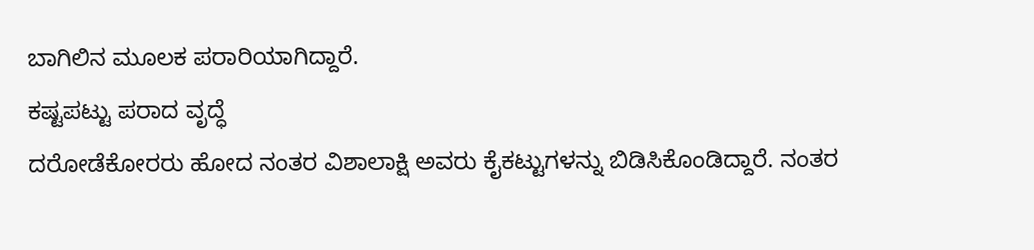ಬಾಗಿಲಿನ ಮೂಲಕ ಪರಾರಿಯಾಗಿದ್ದಾರೆ.
ಕಷ್ಟಪಟ್ಟು ಪರಾದ ವೃದ್ಧೆ
ದರೋಡೆಕೋರರು ಹೋದ ನಂತರ ವಿಶಾಲಾಕ್ಷಿ ಅವರು ಕೈಕಟ್ಟುಗಳನ್ನು ಬಿಡಿಸಿಕೊಂಡಿದ್ದಾರೆ. ನಂತರ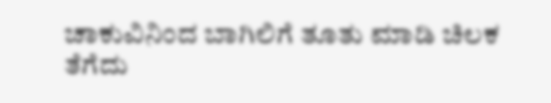ಚಾಕುವಿನಿಂದ ಬಾಗಿಲಿಗೆ ತೂತು ಮಾಡಿ ಚಿಲಕ ತೆಗೆದು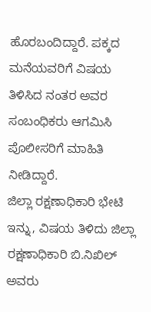ಹೊರಬಂದಿದ್ದಾರೆ. ಪಕ್ಕದ ಮನೆಯವರಿಗೆ ವಿಷಯ ತಿಳಿಸಿದ ನಂತರ ಅವರ ಸಂಬಂಧಿಕರು ಆಗಮಿಸಿ ಪೊಲೀಸರಿಗೆ ಮಾಹಿತಿ ನೀಡಿದ್ದಾರೆ.
ಜಿಲ್ಲಾ ರಕ್ಷಣಾಧಿಕಾರಿ ಭೇಟಿ
ಇನ್ನು, ವಿಷಯ ತಿಳಿದು ಜಿಲ್ಲಾ ರಕ್ಷಣಾಧಿಕಾರಿ ಬಿ.ನಿಖಿಲ್ ಅವರು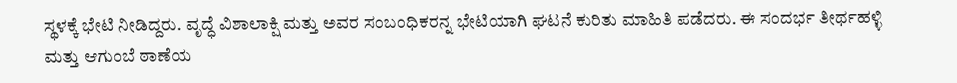ಸ್ಥಳಕ್ಕೆ ಭೇಟಿ ನೀಡಿದ್ದರು. ವೃದ್ಧೆ ವಿಶಾಲಾಕ್ಷಿ ಮತ್ತು ಅವರ ಸಂಬಂಧಿಕರನ್ನ ಭೇಟಿಯಾಗಿ ಘಟನೆ ಕುರಿತು ಮಾಹಿತಿ ಪಡೆದರು. ಈ ಸಂದರ್ಭ ತೀರ್ಥಹಳ್ಳಿ ಮತ್ತು ಆಗುಂಬೆ ಠಾಣೆಯ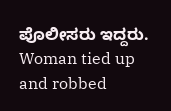ಪೊಲೀಸರು ಇದ್ದರು.
Woman tied up and robbed